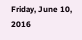Friday, June 10, 2016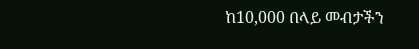ከ10,000 በላይ መብታችን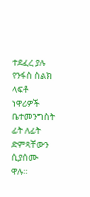ተደፈረ ያሉ የንፋስ ስልክ ላፍቶ ነዋሪዎች ቤተመንግስት ፊት ለፊት ድምጻቸውን ሲያሰሙ ዋሉ።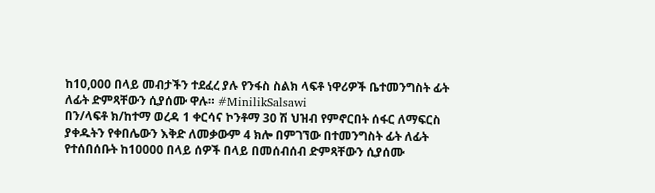ከ10,000 በላይ መብታችን ተደፈረ ያሉ የንፋስ ስልክ ላፍቶ ነዋሪዎች ቤተመንግስት ፊት ለፊት ድምጻቸውን ሲያሰሙ ዋሉ። #MinilikSalsawi
በን/ላፍቶ ክ/ከተማ ወረዳ 1 ቀርሳና ኮንቶማ 30 ሽ ህዝብ የምኖርበት ሰፋር ለማፍርስ ያቀዱትን የቀበሌውን እቅድ ለመቃውም 4 ክሎ በምገኘው በተመንግስት ፊት ለፊት የተሰበሰቡት ከ10000 በላይ ሰዎች በላይ በመሰብሰብ ድምጻቸውን ሲያሰሙ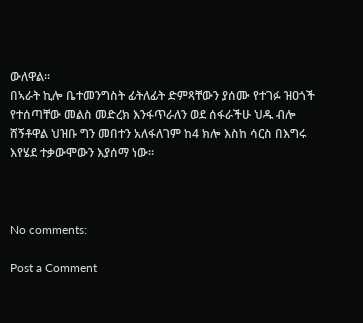ውለዋል።
በኣራት ኪሎ ቤተመንግስት ፊትለፊት ድምጻቸውን ያሰሙ የተገፉ ዝዐጎች የተሰጣቸው መልስ መድረክ እንፋጥራለን ወደ ሰፋራችሁ ህዱ ብሎ ሸኝቶዋል ህዝቡ ግን መበተን አለፋለገም ከ4 ክሎ እስከ ሳርስ በእግሩ እየሄደ ተቃውሞውን እያሰማ ነው።



No comments:

Post a Comment